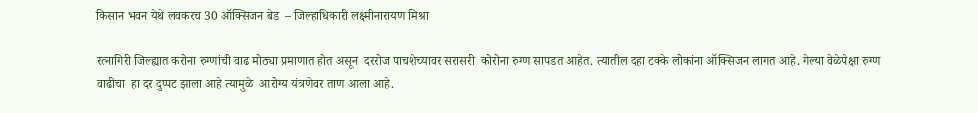किसान भवन येथे लवकरच 30 ऑक्सिजन बेड  – जिल्हाधिकारी लक्ष्मीनारायण मिश्रा

रत्नागिरी जिल्ह्यात करोना रुग्णांची वाढ मोठ्या प्रमाणात होत असून  दररोज पाचशेच्यावर सरासरी  कोरोना रुग्ण सापडत आहेत. त्यातील दहा टक्के लोकांना ऑक्सिजन लागत आहे. गेल्या वेळेपेक्षा रुग्ण वाढीचा  हा दर दुप्पट झाला आहे त्यामुळे  आरोग्य यंत्रणेवर ताण आला आहे.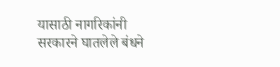यासाठी नागरिकांनी सरकारने घातलेले बंधने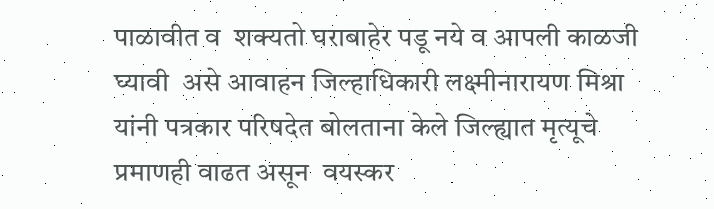पाळावीत व  शक्यतो घराबाहेर पडू नये व आपली काळजी घ्यावी  असे आवाहन जिल्हाधिकारी लक्ष्मीनारायण मिश्रा यांनी पत्रकार परिषदेत बोलताना केले जिल्ह्यात मृत्यूचे प्रमाणही वाढत असून  वयस्कर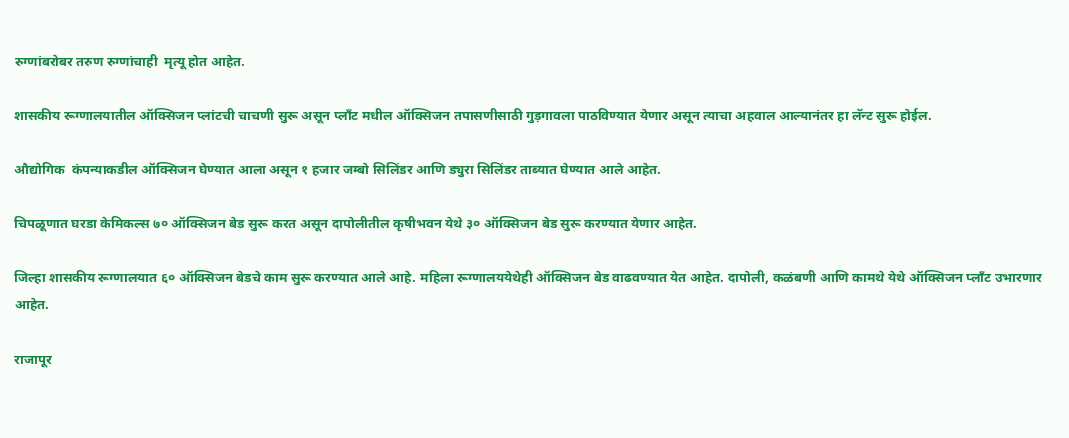रुग्णांबरोबर तरुण रुग्णांचाही  मृत्यू होत आहेत.

शासकीय रूग्णालयातील ऑक्सिजन प्लांटची चाचणी सुरू असून प्लॉंट मधील ऑक्सिजन तपासणीसाठी गुड़गावला पाठविण्यात येणार असून त्याचा अहवाल आल्यानंतर हा लॅन्ट सुरू होईल.

औद्योगिक  कंपन्याकडील ऑक्सिजन घेण्यात आला असून १ हजार जम्बो सिलिंडर आणि ड्युरा सिलिंडर ताब्यात घेण्यात आले आहेत.

चिपळूणात घरडा केमिकल्स ७० ऑक्सिजन बेड सुरू करत असून दापोलीतील कृषीभवन येथे ३० ऑक्सिजन बेड सुरू करण्यात येणार आहेत.

जिल्हा शासकीय रूग्णालयात ६० ऑक्सिजन बेडचे काम सुरू करण्यात आले आहे. महिला रूग्णालययेथेही ऑक्सिजन बेड वाढवण्यात येत आहेत. दापोली, कळंबणी आणि कामथे येथे ऑक्सिजन प्लॉंट उभारणार आहेत.

राजापूर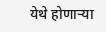येथे होणाऱ्या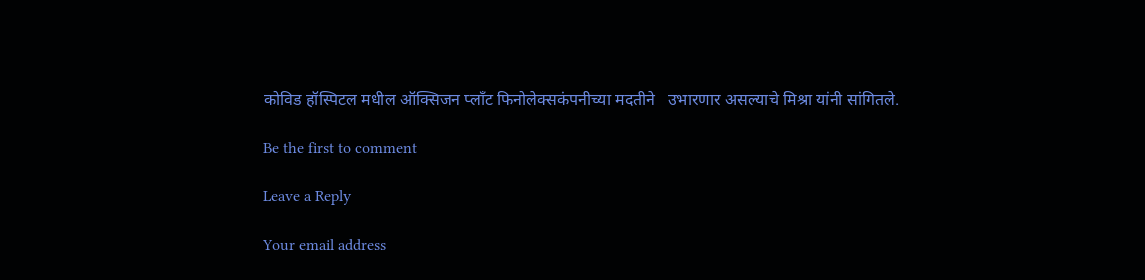कोविड हॉस्पिटल मधील ऑक्सिजन प्लॉंट फिनोलेक्सकंपनीच्या मदतीने   उभारणार असल्याचे मिश्रा यांनी सांगितले.

Be the first to comment

Leave a Reply

Your email address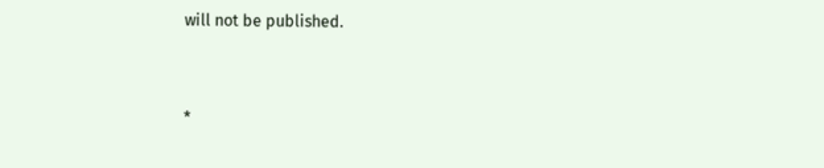will not be published.


*